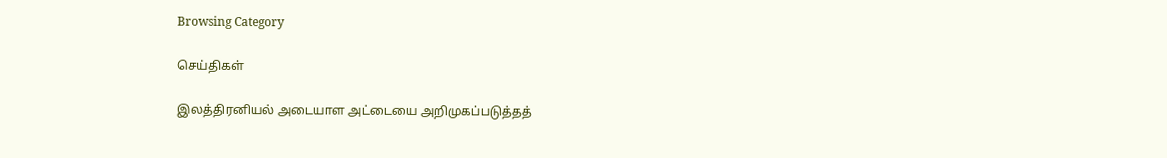Browsing Category

செய்திகள்

இலத்திரனியல் அடையாள அட்டையை அறிமுகப்படுத்தத்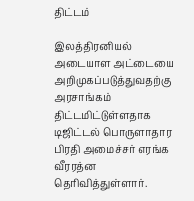திட்டம்

இலத்திரனியல் அடையாள அட்டையை அறிமுகப்படுத்துவதற்கு அரசாங்கம் திட்டமிட்டுள்ளதாக டிஜிட்டல் பொருளாதார பிரதி அமைச்சர் எரங்க வீரரத்ன தெரிவித்துள்ளார்.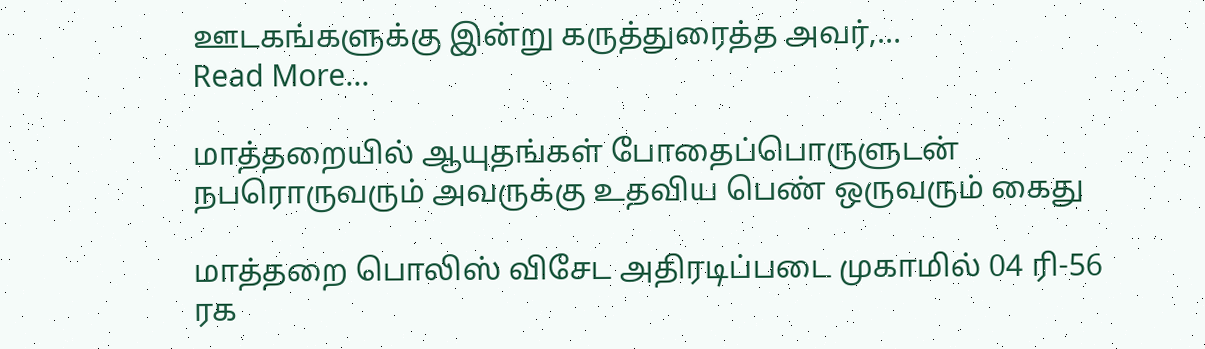ஊடகங்களுக்கு இன்று கருத்துரைத்த அவர்,…
Read More...

மாத்தறையில் ஆயுதங்கள் போதைப்பொருளுடன் நபரொருவரும் அவருக்கு உதவிய பெண் ஒருவரும் கைது

மாத்தறை பொலிஸ் விசேட அதிரடிப்படை முகாமில் 04 ரி-56 ரக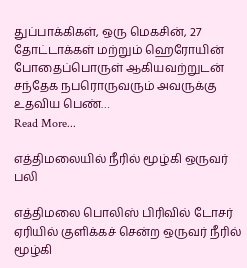துப்பாக்கிகள், ஒரு மெகசின், 27 தோட்டாக்கள் மற்றும் ஹெரோயின் போதைப்பொருள் ஆகியவற்றுடன் சந்தேக நபரொருவரும் அவருக்கு உதவிய பெண்…
Read More...

எத்திமலையில் நீரில் மூழ்கி ஒருவர் பலி

எத்திமலை பொலிஸ் பிரிவில் டோசர் ஏரியில் குளிக்கச் சென்ற ஒருவர் நீரில் மூழ்கி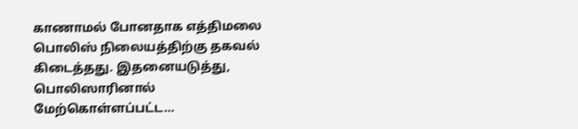காணாமல் போனதாக எத்திமலை பொலிஸ் நிலையத்திற்கு தகவல் கிடைத்தது. இதனையடுத்து, பொலிஸாரினால் மேற்கொள்ளப்பட்ட…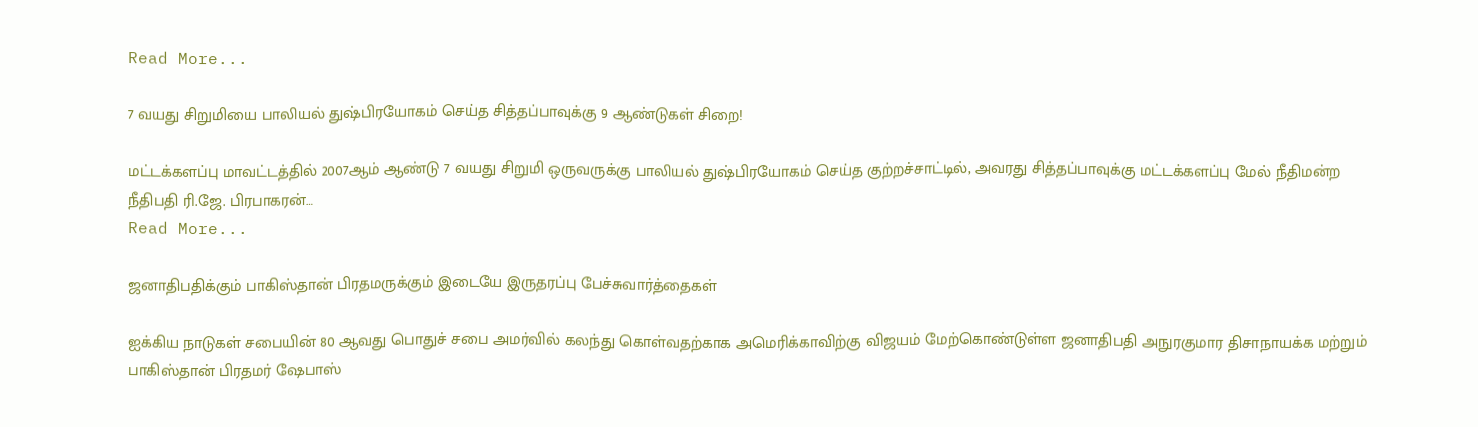Read More...

7 வயது சிறுமியை பாலியல் துஷ்பிரயோகம் செய்த சித்தப்பாவுக்கு 9 ஆண்டுகள் சிறை!

மட்டக்களப்பு மாவட்டத்தில் 2007ஆம் ஆண்டு 7 வயது சிறுமி ஒருவருக்கு பாலியல் துஷ்பிரயோகம் செய்த குற்றச்சாட்டில், அவரது சித்தப்பாவுக்கு மட்டக்களப்பு மேல் நீதிமன்ற நீதிபதி ரி.ஜே. பிரபாகரன்…
Read More...

ஜனாதிபதிக்கும் பாகிஸ்தான் பிரதமருக்கும் இடையே இருதரப்பு பேச்சுவார்த்தைகள்

ஐக்கிய நாடுகள் சபையின் 80 ஆவது பொதுச் சபை அமர்வில் கலந்து கொள்வதற்காக அமெரிக்காவிற்கு விஜயம் மேற்கொண்டுள்ள ஜனாதிபதி அநுரகுமார திசாநாயக்க மற்றும் பாகிஸ்தான் பிரதமர் ஷேபாஸ்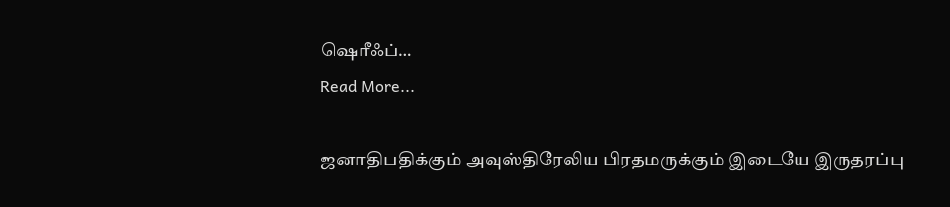ஷெரீஃப்…
Read More...

ஜனாதிபதிக்கும் அவுஸ்திரேலிய பிரதமருக்கும் இடையே இருதரப்பு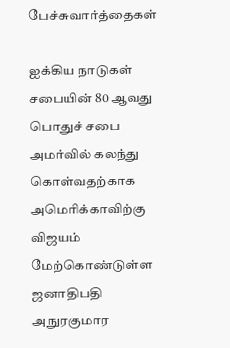பேச்சுவார்த்தைகள்

ஐக்கிய நாடுகள் சபையின் 80 ஆவது பொதுச் சபை அமர்வில் கலந்து கொள்வதற்காக அமெரிக்காவிற்கு விஜயம் மேற்கொண்டுள்ள ஜனாதிபதி அநுரகுமார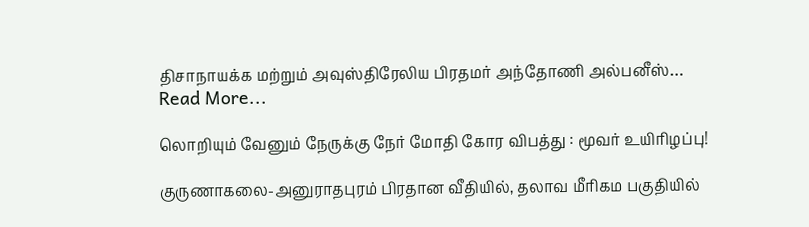திசாநாயக்க மற்றும் அவுஸ்திரேலிய பிரதமர் அந்தோணி அல்பனீஸ்…
Read More...

லொறியும் வேனும் நேருக்கு நேர் மோதி கோர விபத்து : மூவர் உயிரிழப்பு!

குருணாகலை-அனுராதபுரம் பிரதான வீதியில், தலாவ மீரிகம பகுதியில்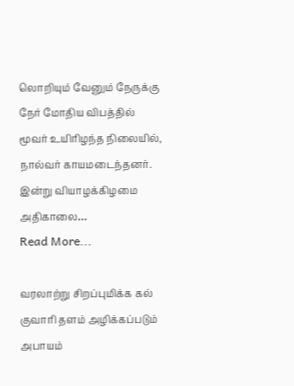லொறியும் வேனும் நேருக்கு நேர் மோதிய விபத்தில் மூவர் உயிரிழந்த நிலையில், நால்வர் காயமடைந்தனர். இன்று வியாழக்கிழமை அதிகாலை…
Read More...

வரலாற்று சிறப்புமிக்க கல் குவாரி தளம் அழிக்கப்படும் அபாயம்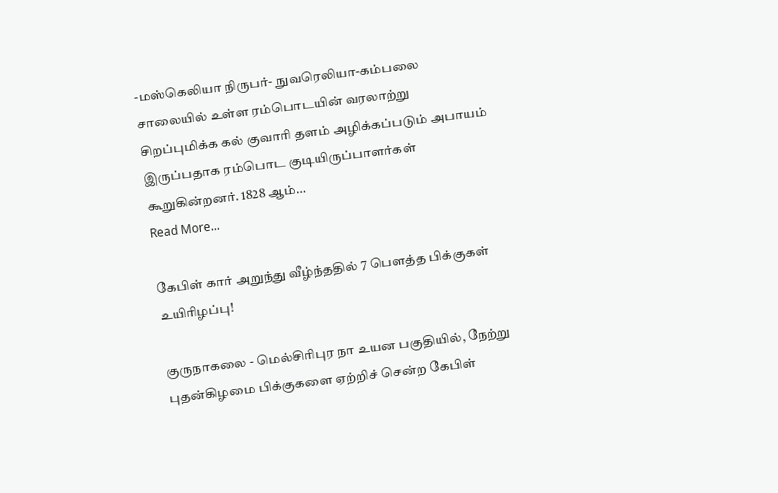-மஸ்கெலியா நிருபர்- நுவரெலியா-கம்பலை சாலையில் உள்ள ரம்பொடயின் வரலாற்று சிறப்புமிக்க கல் குவாரி தளம் அழிக்கப்படும் அபாயம் இருப்பதாக ரம்பொட குடியிருப்பாளர்கள் கூறுகின்றனர். 1828 ஆம்…
Read More...

கேபிள் கார் அறுந்து வீழ்ந்ததில் 7 பௌத்த பிக்குகள் உயிரிழப்பு!

குருநாகலை - மெல்சிரிபுர நா உயன பகுதியில், நேற்று புதன்கிழமை பிக்குகளை ஏற்றிச் சென்ற கேபிள்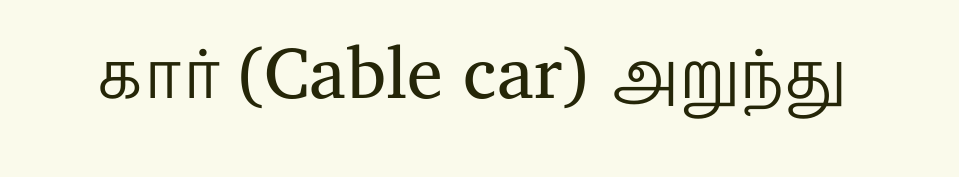கார் (Cable car) அறுந்து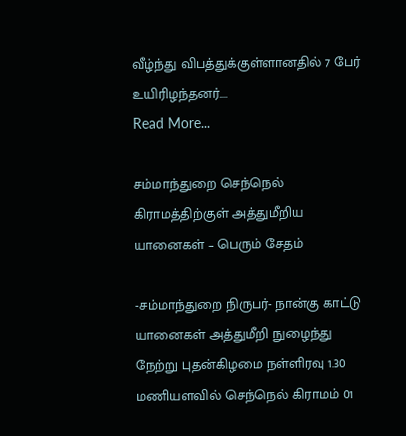வீழ்ந்து விபத்துக்குள்ளானதில் 7 பேர் உயிரிழந்தனர்.…
Read More...

சம்மாந்துறை செந்நெல் கிராமத்திற்குள் அத்துமீறிய யானைகள் – பெரும் சேதம்

-சம்மாந்துறை நிருபர்- நான்கு காட்டு யானைகள் அத்துமீறி நுழைந்து நேற்று புதன்கிழமை நள்ளிரவு 1.30 மணியளவில் செந்நெல் கிராமம் 01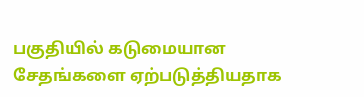பகுதியில் கடுமையான சேதங்களை ஏற்படுத்தியதாக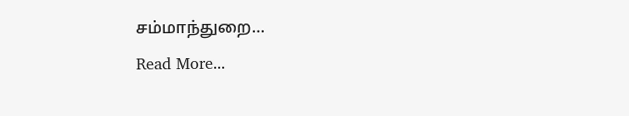சம்மாந்துறை…
Read More...